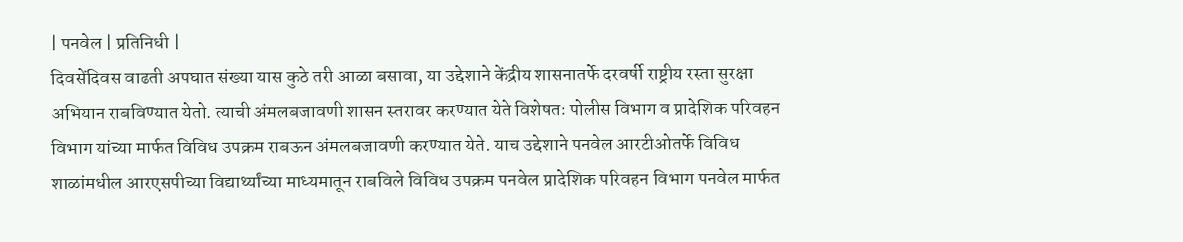| पनवेल | प्रतिनिधी |
दिवसेंदिवस वाढती अपघात संख्या यास कुठे तरी आळा बसावा, या उद्देशाने केंद्रीय शासनातर्फे दरवर्षी राष्ट्रीय रस्ता सुरक्षा अभियान राबविण्यात येतो. त्याची अंमलबजावणी शासन स्तरावर करण्यात येते विशेषतः पोलीस विभाग व प्रादेशिक परिवहन विभाग यांच्या मार्फत विविध उपक्रम राबऊन अंमलबजावणी करण्यात येते. याच उद्देशाने पनवेल आरटीओतर्फे विविध शाळांमधील आरएसपीच्या विद्यार्थ्यांच्या माध्यमातून राबविले विविध उपक्रम पनवेल प्रादेशिक परिवहन विभाग पनवेल मार्फत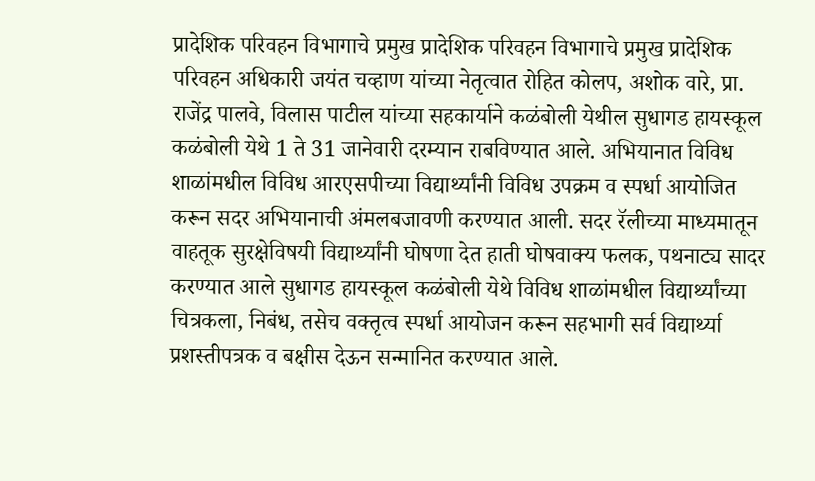प्रादेशिक परिवहन विभागाचे प्रमुख प्रादेशिक परिवहन विभागाचे प्रमुख प्रादेशिक परिवहन अधिकारी जयंत चव्हाण यांच्या नेतृत्वात रोहित कोलप, अशोक वारे, प्रा. राजेंद्र पालवे, विलास पाटील यांच्या सहकार्याने कळंबोली येथील सुधागड हायस्कूल कळंबोली येथे 1 ते 31 जानेवारी दरम्यान राबविण्यात आले. अभियानात विविध शाळांमधील विविध आरएसपीच्या विद्यार्थ्यांनी विविध उपक्रम व स्पर्धा आयोजित करून सदर अभियानाची अंमलबजावणी करण्यात आली. सदर रॅलीच्या माध्यमातून वाहतूक सुरक्षेविषयी विद्यार्थ्यांनी घोषणा देत हाती घोषवाक्य फलक, पथनाट्य सादर करण्यात आले सुधागड हायस्कूल कळंबोली येथे विविध शाळांमधील विद्यार्थ्यांच्या चित्रकला, निबंध, तसेच वक्तृत्व स्पर्धा आयोजन करून सहभागी सर्व विद्यार्थ्या प्रशस्तीपत्रक व बक्षीस देऊन सन्मानित करण्यात आले.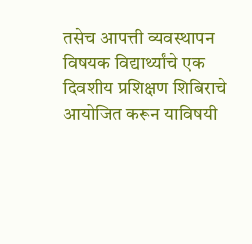तसेच आपत्ती व्यवस्थापन विषयक विद्यार्थ्यांचे एक दिवशीय प्रशिक्षण शिबिराचे आयोजित करून याविषयी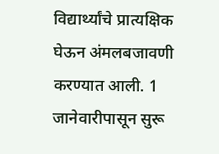विद्यार्थ्यांचे प्रात्यक्षिक घेऊन अंमलबजावणी करण्यात आली. 1 जानेवारीपासून सुरू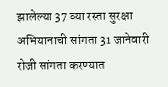झालेल्या 37 व्या रस्ता सुरक्षा अभियानाची सांगता 31 जानेवारी रोजी सांगता करण्यात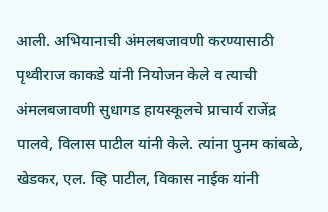आली. अभियानाची अंमलबजावणी करण्यासाठी पृथ्वीराज काकडे यांनी नियोजन केले व त्याची अंमलबजावणी सुधागड हायस्कूलचे प्राचार्य राजेंद्र पालवे, विलास पाटील यांनी केले. त्यांना पुनम कांबळे, खेडकर, एल. व्हि पाटील, विकास नाईक यांनी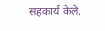सहकार्य केले.